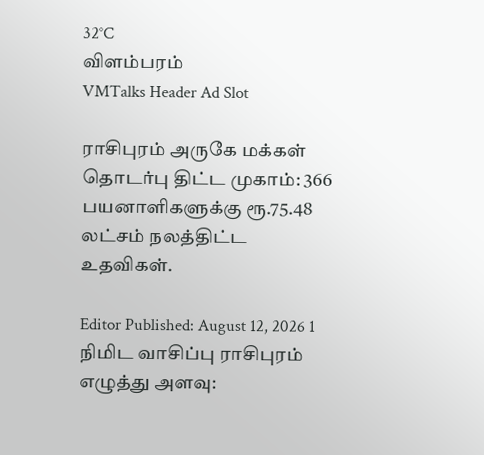32°C
விளம்பரம்
VMTalks Header Ad Slot

ராசிபுரம் அருகே மக்கள் தொடர்பு திட்ட முகாம்: 366 பயனாளிகளுக்கு ரூ.75.48 லட்சம் நலத்திட்ட உதவிகள்.

Editor Published: August 12, 2026 1 நிமிட வாசிப்பு ராசிபுரம்
எழுத்து அளவு: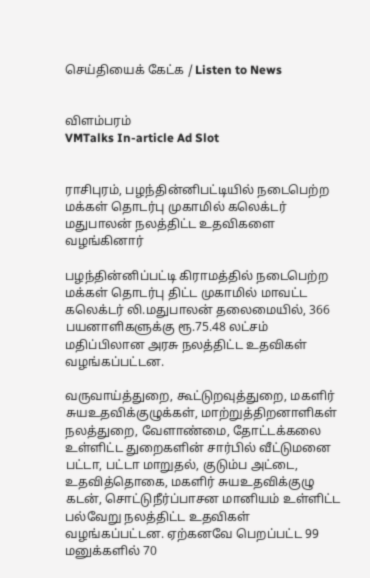செய்தியைக் கேட்க / Listen to News


விளம்பரம்
VMTalks In-article Ad Slot


ராசிபுரம், பழந்தின்னிபட்டியில் நடைபெற்ற மக்கள் தொடர்பு முகாமில் கலெக்டர் மதுபாலன் நலத்திட்ட உதவிகளை வழங்கினார்

பழந்தின்னிப்பட்டி கிராமத்தில் நடைபெற்ற மக்கள் தொடர்பு திட்ட முகாமில் மாவட்ட கலெக்டர் லி.மதுபாலன் தலைமையில், 366 பயனாளிகளுக்கு ரூ.75.48 லட்சம் மதிப்பிலான அரசு நலத்திட்ட உதவிகள் வழங்கப்பட்டன.

வருவாய்த்துறை, கூட்டுறவுத்துறை, மகளிர் சுயஉதவிக்குழுக்கள், மாற்றுத்திறனாளிகள் நலத்துறை, வேளாண்மை, தோட்டக்கலை உள்ளிட்ட துறைகளின் சார்பில் வீட்டுமனை பட்டா, பட்டா மாறுதல், குடும்ப அட்டை, உதவித்தொகை, மகளிர் சுயஉதவிக்குழு கடன், சொட்டுநீர்ப்பாசன மானியம் உள்ளிட்ட பல்வேறு நலத்திட்ட உதவிகள் வழங்கப்பட்டன. ஏற்கனவே பெறப்பட்ட 99 மனுக்களில் 70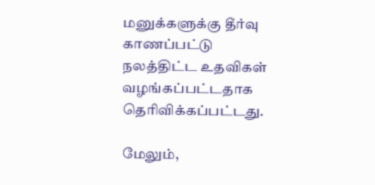மனுக்களுக்கு தீர்வு காணப்பட்டு நலத்திட்ட உதவிகள் வழங்கப்பட்டதாக தெரிவிக்கப்பட்டது.

மேலும்,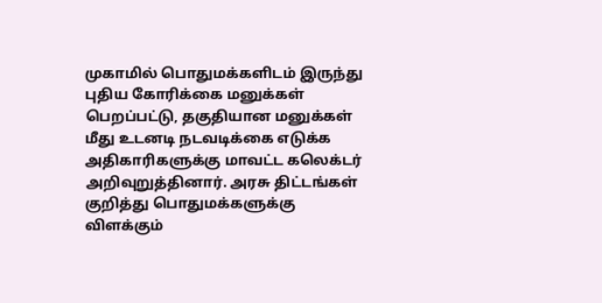முகாமில் பொதுமக்களிடம் இருந்து புதிய கோரிக்கை மனுக்கள் பெறப்பட்டு, தகுதியான மனுக்கள் மீது உடனடி நடவடிக்கை எடுக்க அதிகாரிகளுக்கு மாவட்ட கலெக்டர் அறிவுறுத்தினார். அரசு திட்டங்கள் குறித்து பொதுமக்களுக்கு விளக்கும்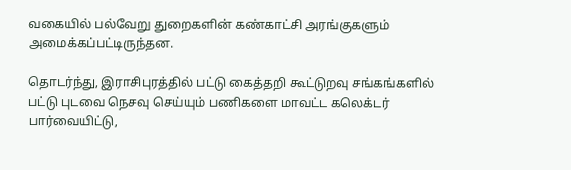வகையில் பல்வேறு துறைகளின் கண்காட்சி அரங்குகளும் அமைக்கப்பட்டிருந்தன.

தொடர்ந்து, இராசிபுரத்தில் பட்டு கைத்தறி கூட்டுறவு சங்கங்களில் பட்டு புடவை நெசவு செய்யும் பணிகளை மாவட்ட கலெக்டர் பார்வையிட்டு,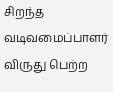சிறந்த வடிவமைப்பாளர் விருது பெற்ற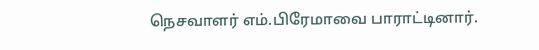நெசவாளர் எம்.பிரேமாவை பாராட்டினார்.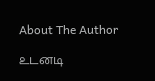About The Author

உடனடி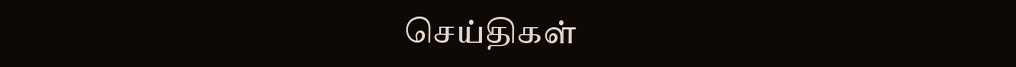செய்திகள்